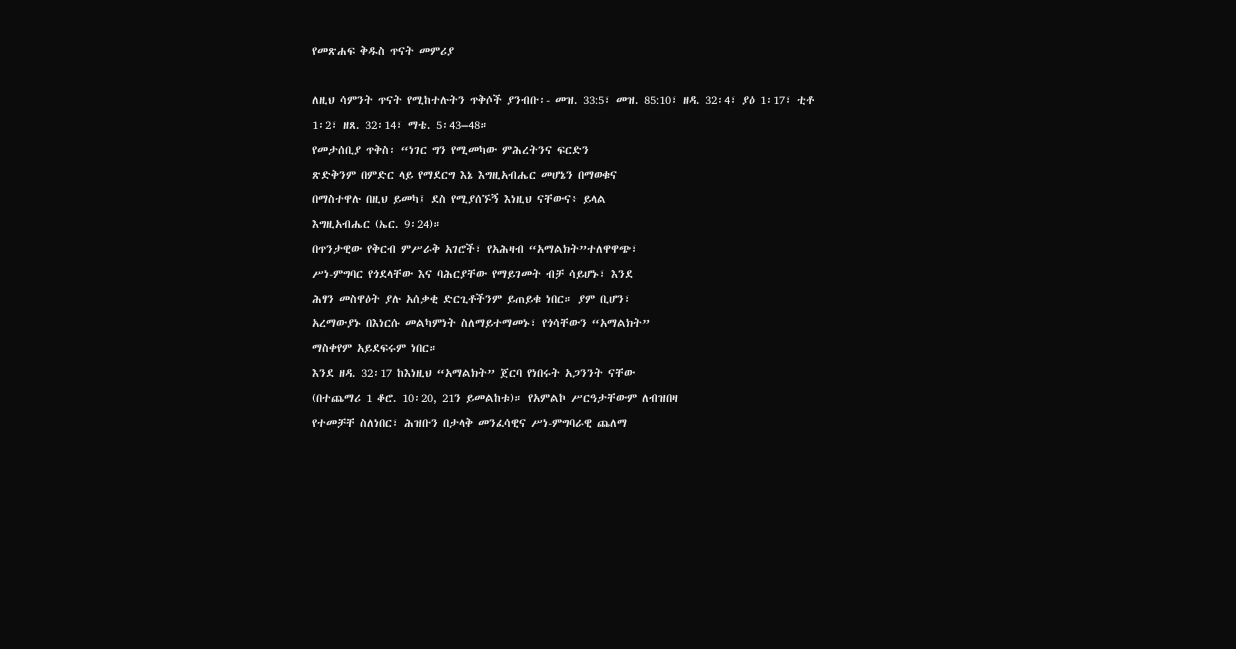የመጽሐፍ ቅዱስ ጥናት መምሪያ

ለዚህ ሳምንት ጥናት የሚከተሉትን ጥቅሶች ያንብቡ፡- መዝ. 33:5፣ መዝ. 85:10፣ ዘዳ. 32፡4፣ ያዕ 1፡17፣ ቲቶ 1፡2፣ ዘጸ. 32፡14፣ ማቴ. 5፡43–48።
የመታሰቢያ ጥቅስ፡ “ነገር ግን የሚመካው ምሕረትንና ፍርድን
ጽድቅንም በምድር ላይ የማደርግ እኔ እግዚአብሔር መሆኔን በማወቁና
በማስተዋሉ በዚህ ይመካ፤ ደስ የሚያሰኙኝ እነዚህ ናቸውና፥ ይላል
እግዚአብሔር (ኤር. 9፡24)።
በጥንታዊው የቅርብ ምሥራቅ አገሮች፣ የአሕዛብ “አማልክት”ተለዋዋጭ፣
ሥነ-ምግባር የጎደላቸው እና ባሕርያቸው የማይገመት ብቻ ሳይሆኑ፣ እንደ
ሕፃን መስዋዕት ያሉ አሰቃቂ ድርጊቶችንም ይጠይቁ ነበር። ያም ቢሆን፣
አረማውያኑ በእነርሱ መልካምነት ስለማይተማመኑ፣ የጎሳቸውን “አማልክት”
ማስቀየም አይደፍሩም ነበር።
እንደ ዘዳ. 32፡17 ከእነዚህ “አማልክት” ጀርባ የነበሩት አጋንንት ናቸው
(በተጨማሪ 1 ቆሮ. 10፡20, 21ን ይመልከቱ)። የአምልኮ ሥርዓታቸውም ለብዝበዛ
የተመቻቸ ስለነበር፣ ሕዝቡን በታላቅ መንፈሳዊና ሥነ-ምግባራዊ ጨለማ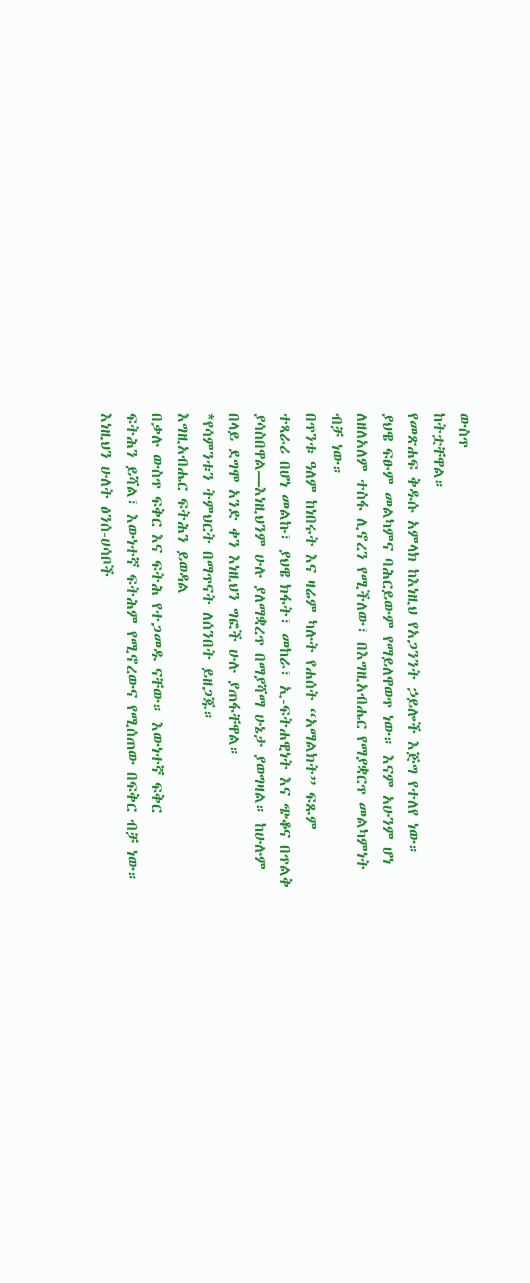ውስጥ
ከትቷቸዋል።
የመጽሐፍ ቅዱሱ አምላክ ከእነዚህ የአጋንንት ኃይሎች እጅግ የተለየ ነው።
ያህዌ ፍፁም መልካምና ባሕርይውም የማይለዋወጥ ነው። እናም አሁንም ሆነ
ለዘለአለም ተስፋ ሊኖረን የሚችለው፣ በእግዚአብሔር የማያቋርጥ መልካምነት
ብቻ ነው።
በጥንቱ ዓለም ከነበሩት እና ዛሬም ካሉት የሐሰት “አማልክት” ፍጹም
ተጻራሪ በሆነ መልኩ፣ ያህዌ ክፋት፣ መከራ፣ ኢ-ፍትሐዊነት እና ጭቆና በጥልቅ
ያሳስበዋል—እነዚህንም ሁሉ ያለማቋረጥ በማያሻማ ሁኔታ ያወግዛል። ከሁሉም
በላይ ደግሞ አንድ ቀን እነዚህን ግፎች ሁሉ ያጠፋቸዋል።
*የሳምንቱን ትምህርት በማጥናት ለሰንበት ይዘጋጁ።
እግዚአብሔር ፍትሕን ይወዳል
በቃሉ ውስጥ ፍቅር እና ፍትሕ የተጋመዱ ናቸው። እውነተኛ ፍቅር
ፍትሕን ይሻል፣ እውነተኛ ፍትሕም የሚኖረውና የሚሰጠው በፍቅር ብቻ ነው።
እነዚህን ሁለት ፅንሰ-ሀሳቦች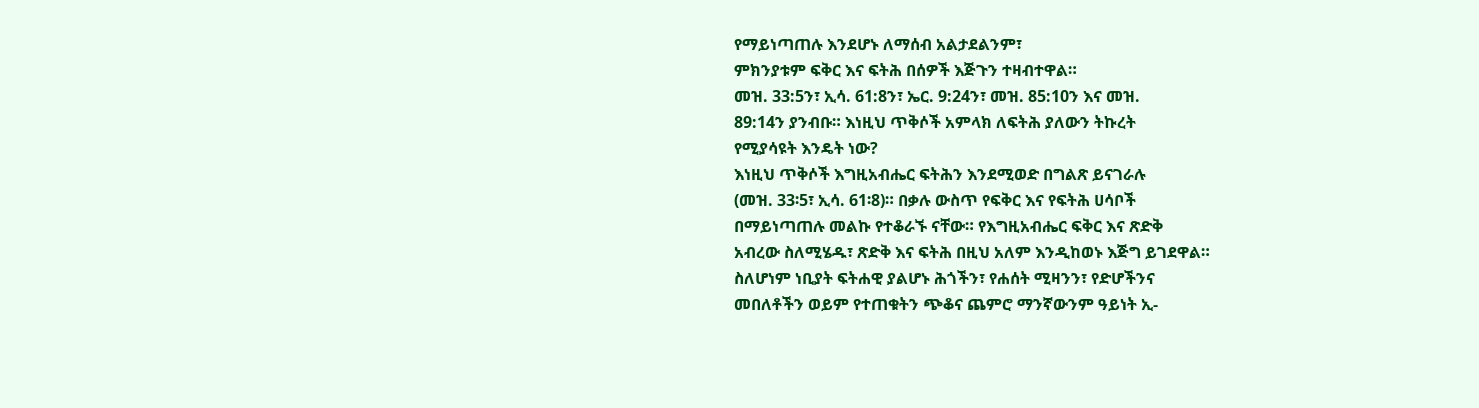የማይነጣጠሉ እንደሆኑ ለማሰብ አልታደልንም፣
ምክንያቱም ፍቅር እና ፍትሕ በሰዎች እጅጉን ተዛብተዋል።
መዝ. 33:5ን፣ ኢሳ. 61:8ን፣ ኤር. 9:24ን፣ መዝ. 85:10ን እና መዝ.
89:14ን ያንብቡ። እነዚህ ጥቅሶች አምላክ ለፍትሕ ያለውን ትኩረት
የሚያሳዩት እንዴት ነው?
እነዚህ ጥቅሶች እግዚአብሔር ፍትሕን እንደሚወድ በግልጽ ይናገራሉ
(መዝ. 33፡5፣ ኢሳ. 61፡8)። በቃሉ ውስጥ የፍቅር እና የፍትሕ ሀሳቦች
በማይነጣጠሉ መልኩ የተቆራኙ ናቸው። የእግዚአብሔር ፍቅር እና ጽድቅ
አብረው ስለሚሄዱ፣ ጽድቅ እና ፍትሕ በዚህ አለም እንዲከወኑ እጅግ ይገደዋል።
ስለሆነም ነቢያት ፍትሐዊ ያልሆኑ ሕጎችን፣ የሐሰት ሚዛንን፣ የድሆችንና
መበለቶችን ወይም የተጠቁትን ጭቆና ጨምሮ ማንኛውንም ዓይነት ኢ-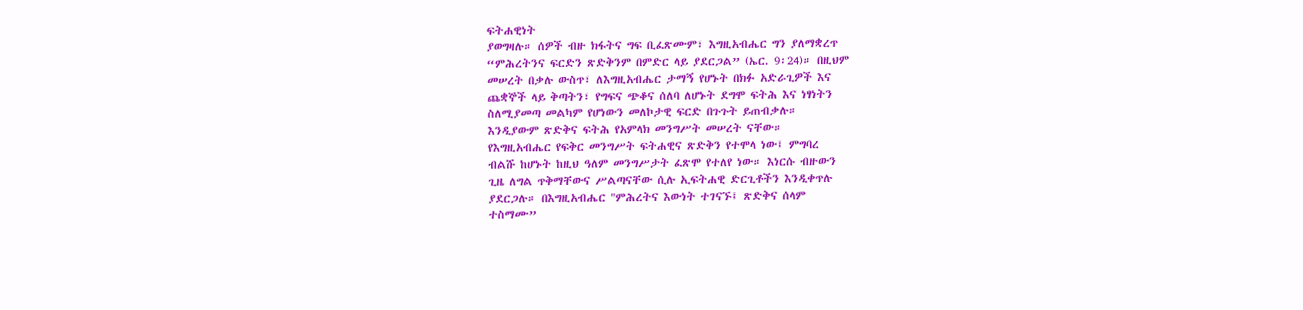ፍትሐዊነት
ያወግዛሉ። ሰዎች ብዙ ክፋትና ግፍ ቢፈጽሙም፣ እግዚአብሔር ግን ያለማቋረጥ
“ምሕረትንና ፍርድን ጽድቅንም በምድር ላይ ያደርጋል” (ኤር. 9፡24)። በዚህም
መሠረት በቃሉ ውስጥ፣ ለእግዚአብሔር ታማኝ የሆኑት በክፉ አድራጊዎች እና
ጨቋኞች ላይ ቅጣትን፣ የግፍና ጭቆና ሰለባ ለሆኑት ደግሞ ፍትሕ እና ነፃነትን
ስለሚያመጣ መልካም የሆነውን መለኮታዊ ፍርድ በጉጉት ይጠብቃሉ።
እንዲያውም ጽድቅና ፍትሕ የአምላክ መንግሥት መሠረት ናቸው።
የእግዚአብሔር የፍቅር መንግሥት ፍትሐዊና ጽድቅን የተሞላ ነው፤ ምግባረ
ብልሹ ከሆኑት ከዚህ ዓለም መንግሥታት ፈጽሞ የተለየ ነው። እነርሱ ብዙውን
ጊዜ ለግል ጥቅማቸውና ሥልጣናቸው ሲሉ ኢፍትሐዊ ድርጊቶችን እንዲቀጥሉ
ያደርጋሉ። በእግዚአብሔር "ምሕረትና እውነት ተገናኙ፤ ጽድቅና ሰላም
ተስማሙ”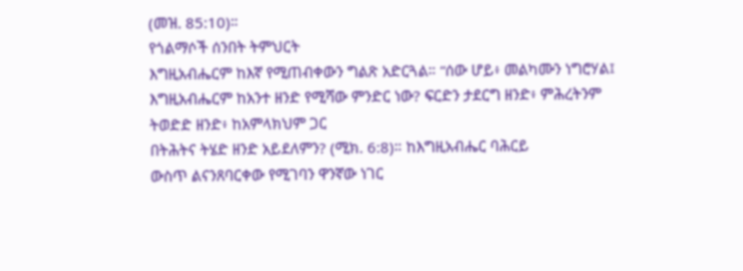(መዝ. 85:10)።
የጎልማሶች ሰንበት ትምህርት
እግዚአብሔርም ከእኛ የሚጠብቀውን ግልጽ አድርጓል። “ሰው ሆይ፥ መልካሙን ነግሮሃል፤ እግዚአብሔርም ከአንተ ዘንድ የሚሻው ምንድር ነው? ፍርድን ታደርግ ዘንድ፥ ምሕረትንም ትወድድ ዘንድ፥ ከአምላክህም ጋር
በትሕትና ትሄድ ዘንድ አይደለምን? (ሚክ. 6:8)። ከእግዚአብሔር ባሕርይ
ውስጥ ልናንጸባርቀው የሚገባን ዋንኛው ነገር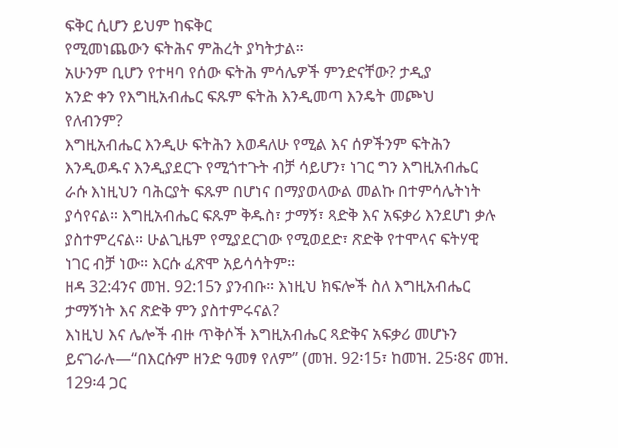ፍቅር ሲሆን ይህም ከፍቅር
የሚመነጨውን ፍትሕና ምሕረት ያካትታል።
አሁንም ቢሆን የተዛባ የሰው ፍትሕ ምሳሌዎች ምንድናቸው? ታዲያ
አንድ ቀን የእግዚአብሔር ፍጹም ፍትሕ እንዲመጣ እንዴት መጮህ
የለብንም?
እግዚአብሔር እንዲሁ ፍትሕን እወዳለሁ የሚል እና ሰዎችንም ፍትሕን
እንዲወዱና እንዲያደርጉ የሚጎተጉት ብቻ ሳይሆን፣ ነገር ግን እግዚአብሔር
ራሱ እነዚህን ባሕርያት ፍጹም በሆነና በማያወላውል መልኩ በተምሳሌትነት
ያሳየናል። እግዚአብሔር ፍጹም ቅዱስ፣ ታማኝ፣ ጻድቅ እና አፍቃሪ እንደሆነ ቃሉ
ያስተምረናል። ሁልጊዜም የሚያደርገው የሚወደድ፣ ጽድቅ የተሞላና ፍትሃዊ
ነገር ብቻ ነው። እርሱ ፈጽሞ አይሳሳትም።
ዘዳ 32:4ንና መዝ. 92:15ን ያንብቡ። እነዚህ ክፍሎች ስለ እግዚአብሔር
ታማኝነት እና ጽድቅ ምን ያስተምሩናል?
እነዚህ እና ሌሎች ብዙ ጥቅሶች እግዚአብሔር ጻድቅና አፍቃሪ መሆኑን
ይናገራሉ—“በእርሱም ዘንድ ዓመፃ የለም” (መዝ. 92፡15፣ ከመዝ. 25፡8ና መዝ.
129፡4 ጋር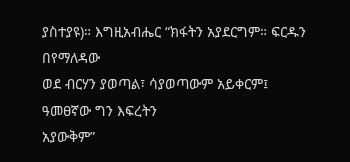ያስተያዩ)። እግዚአብሔር “ክፋትን አያደርግም። ፍርዱን በየማለዳው
ወደ ብርሃን ያወጣል፣ ሳያወጣውም አይቀርም፤ ዓመፀኛው ግን እፍረትን
አያውቅም”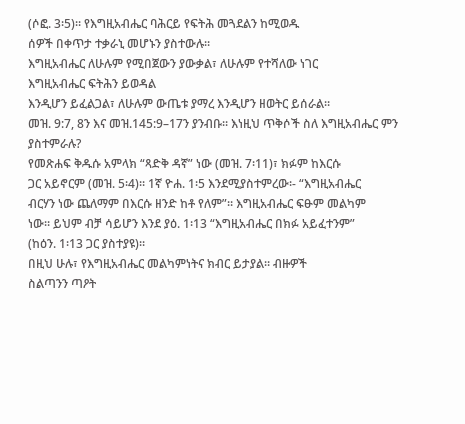(ሶፎ. 3፡5)። የእግዚአብሔር ባሕርይ የፍትሕ መጓደልን ከሚወዱ
ሰዎች በቀጥታ ተቃራኒ መሆኑን ያስተውሉ።
እግዚአብሔር ለሁሉም የሚበጀውን ያውቃል፣ ለሁሉም የተሻለው ነገር
እግዚአብሔር ፍትሕን ይወዳል
እንዲሆን ይፈልጋል፣ ለሁሉም ውጤቱ ያማረ እንዲሆን ዘወትር ይሰራል።
መዝ. 9:7, 8ን እና መዝ.145:9–17ን ያንብቡ። እነዚህ ጥቅሶች ስለ እግዚአብሔር ምን ያስተምራሉ?
የመጽሐፍ ቅዱሱ አምላክ “ጻድቅ ዳኛ” ነው (መዝ. 7፡11)፣ ክፉም ከእርሱ
ጋር አይኖርም (መዝ. 5፡4)። 1ኛ ዮሐ. 1፡5 እንደሚያስተምረው፡- “እግዚአብሔር
ብርሃን ነው ጨለማም በእርሱ ዘንድ ከቶ የለም”። እግዚአብሔር ፍፁም መልካም
ነው። ይህም ብቻ ሳይሆን እንደ ያዕ. 1፡13 “እግዚአብሔር በክፉ አይፈተንም”
(ከዕን. 1፡13 ጋር ያስተያዩ)።
በዚህ ሁሉ፣ የእግዚአብሔር መልካምነትና ክብር ይታያል። ብዙዎች
ስልጣንን ጣዖት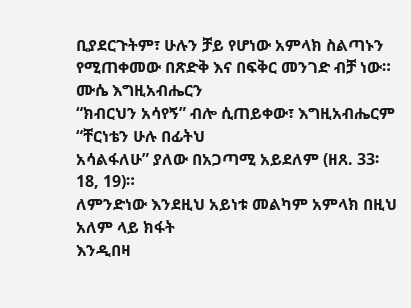ቢያደርጉትም፣ ሁሉን ቻይ የሆነው አምላክ ስልጣኑን
የሚጠቀመው በጽድቅ እና በፍቅር መንገድ ብቻ ነው። ሙሴ እግዚአብሔርን
“ክብርህን አሳየኝ” ብሎ ሲጠይቀው፣ እግዚአብሔርም “ቸርነቴን ሁሉ በፊትህ
አሳልፋለሁ” ያለው በአጋጣሚ አይደለም (ዘጸ. 33፡18, 19)።
ለምንድነው እንደዚህ አይነቱ መልካም አምላክ በዚህ አለም ላይ ክፋት
እንዲበዛ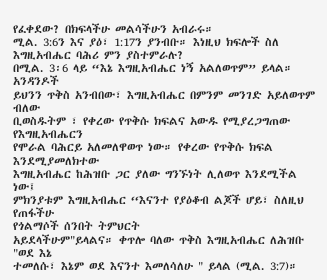የፈቀደው? በክፍላችሁ መልሳችሁን አብራሩ።
ሚል. 3:6ን እና ያዕ፣ 1:17ን ያንብቡ። እነዚህ ክፍሎች ስለ እግዚአብሔር ባሕሪ ምን ያስተምራሉ?
በሚል. 3፡6 ላይ “እኔ እግዚአብሔር ነኝ አልለወጥም” ይላል። አንዳንዶች
ይህንን ጥቅስ አንብበው፣ እግዚአብሔር በምንም መንገድ አይለወጥም ብለው
ቢወስዱትም ፣ የቀረው የጥቅሱ ክፍልና አውዱ የሚያረጋግጠው የእግዚአብሔርን
የሞራል ባሕርይ አለመለዋወጥ ነው። የቀረው የጥቅሱ ክፍል እንደሚያመለክተው
እግዚአብሔር ከሕዝቡ ጋር ያለው ግንኙነት ሊለወጥ እንደሚችል ነው፤
ምክንያቱም እግዚአብሔር ‘‘እናንተ የያዕቆብ ልጆች ሆይ፣ ስለዚህ የጠፋችሁ
የጎልማሶች ሰንበት ትምህርት
አይደላችሁም"ይላልና። ቀጥሎ ባለው ጥቅስ እግዚአብሔር ለሕዝቡ "ወደ እኔ
ተመለሱ፣ እኔም ወደ እናንተ እመለሳለሁ " ይላል (ሚል. 3:7)።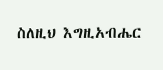ስለዚህ እግዚአብሔር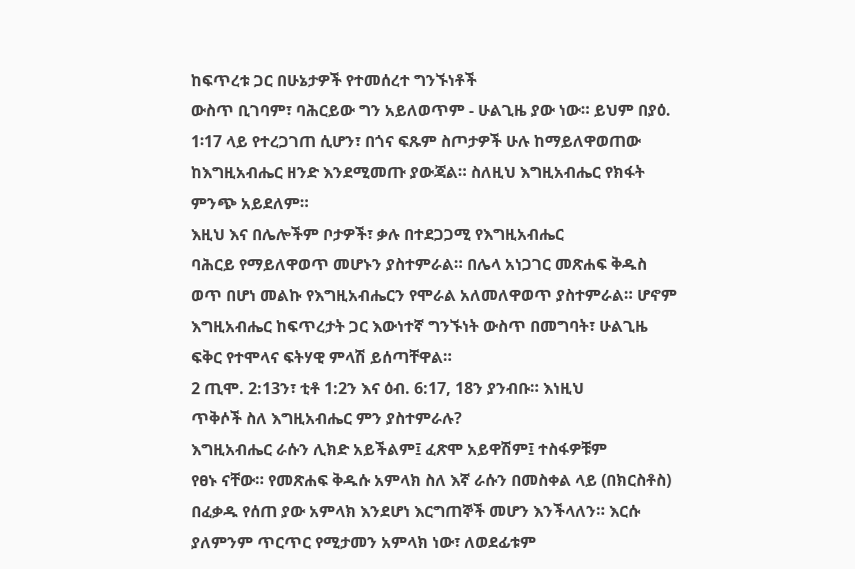ከፍጥረቱ ጋር በሁኔታዎች የተመሰረተ ግንኙነቶች
ውስጥ ቢገባም፣ ባሕርይው ግን አይለወጥም - ሁልጊዜ ያው ነው። ይህም በያዕ.
1፡17 ላይ የተረጋገጠ ሲሆን፣ በጎና ፍጹም ስጦታዎች ሁሉ ከማይለዋወጠው
ከእግዚአብሔር ዘንድ እንደሚመጡ ያውጃል። ስለዚህ እግዚአብሔር የክፋት
ምንጭ አይደለም።
እዚህ እና በሌሎችም ቦታዎች፣ ቃሉ በተደጋጋሚ የእግዚአብሔር
ባሕርይ የማይለዋወጥ መሆኑን ያስተምራል። በሌላ አነጋገር መጽሐፍ ቅዱስ
ወጥ በሆነ መልኩ የእግዚአብሔርን የሞራል አለመለዋወጥ ያስተምራል። ሆኖም
እግዚአብሔር ከፍጥረታት ጋር እውነተኛ ግንኙነት ውስጥ በመግባት፣ ሁልጊዜ
ፍቅር የተሞላና ፍትሃዊ ምላሽ ይሰጣቸዋል።
2 ጢሞ. 2:13ን፣ ቲቶ 1:2ን እና ዕብ. 6:17, 18ን ያንብቡ። እነዚህ
ጥቅሶች ስለ እግዚአብሔር ምን ያስተምራሉ?
እግዚአብሔር ራሱን ሊክድ አይችልም፤ ፈጽሞ አይዋሽም፤ ተስፋዎቹም
የፀኑ ናቸው። የመጽሐፍ ቅዱሱ አምላክ ስለ እኛ ራሱን በመስቀል ላይ (በክርስቶስ)
በፈቃዱ የሰጠ ያው አምላክ እንደሆነ እርግጠኞች መሆን እንችላለን። እርሱ
ያለምንም ጥርጥር የሚታመን አምላክ ነው፣ ለወደፊቱም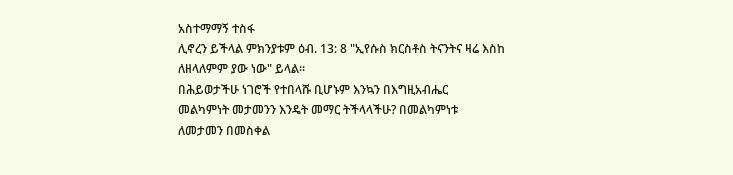አስተማማኝ ተስፋ
ሊኖረን ይችላል ምክንያቱም ዕብ. 13: 8 "ኢየሱስ ክርስቶስ ትናንትና ዛሬ እስከ
ለዘላለምም ያው ነው" ይላል።
በሕይወታችሁ ነገሮች የተበላሹ ቢሆኑም እንኳን በእግዚአብሔር
መልካምነት መታመንን እንዴት መማር ትችላላችሁ? በመልካምነቱ
ለመታመን በመስቀል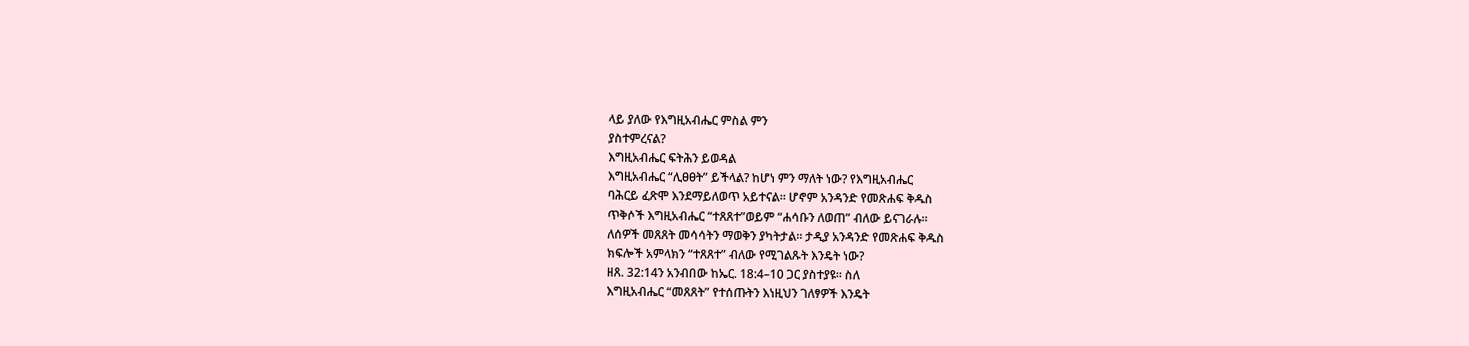ላይ ያለው የእግዚአብሔር ምስል ምን
ያስተምረናል?
እግዚአብሔር ፍትሕን ይወዳል
እግዚአብሔር “ሊፀፀት” ይችላል? ከሆነ ምን ማለት ነው? የእግዚአብሔር
ባሕርይ ፈጽሞ እንደማይለወጥ አይተናል። ሆኖም አንዳንድ የመጽሐፍ ቅዱስ
ጥቅሶች እግዚአብሔር “ተጸጸተ”ወይም “ሐሳቡን ለወጠ” ብለው ይናገራሉ።
ለሰዎች መጸጸት መሳሳትን ማወቅን ያካትታል። ታዲያ አንዳንድ የመጽሐፍ ቅዱስ
ክፍሎች አምላክን “ተጸጸተ” ብለው የሚገልጹት እንዴት ነው?
ዘጸ. 32:14ን አንብበው ከኤር. 18:4–10 ጋር ያስተያዩ። ስለ
እግዚአብሔር “መጸጸት” የተሰጡትን እነዚህን ገለፃዎች እንዴት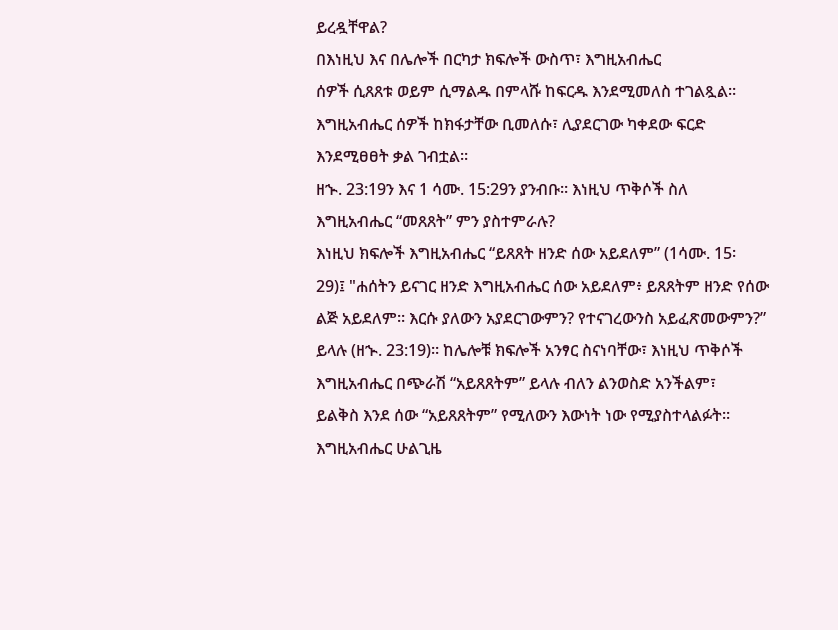ይረዷቸዋል?
በእነዚህ እና በሌሎች በርካታ ክፍሎች ውስጥ፣ እግዚአብሔር
ሰዎች ሲጸጸቱ ወይም ሲማልዱ በምላሹ ከፍርዱ እንደሚመለስ ተገልጿል።
እግዚአብሔር ሰዎች ከክፋታቸው ቢመለሱ፣ ሊያደርገው ካቀደው ፍርድ
እንደሚፀፀት ቃል ገብቷል።
ዘኍ. 23:19ን እና 1 ሳሙ. 15:29ን ያንብቡ። እነዚህ ጥቅሶች ስለ
እግዚአብሔር “መጸጸት” ምን ያስተምራሉ?
እነዚህ ክፍሎች እግዚአብሔር “ይጸጸት ዘንድ ሰው አይደለም” (1ሳሙ. 15፡
29)፤ "ሐሰትን ይናገር ዘንድ እግዚአብሔር ሰው አይደለም፥ ይጸጸትም ዘንድ የሰው
ልጅ አይደለም። እርሱ ያለውን አያደርገውምን? የተናገረውንስ አይፈጽመውምን?”
ይላሉ (ዘኍ. 23:19)። ከሌሎቹ ክፍሎች አንፃር ስናነባቸው፣ እነዚህ ጥቅሶች
እግዚአብሔር በጭራሽ “አይጸጸትም” ይላሉ ብለን ልንወስድ አንችልም፣
ይልቅስ እንደ ሰው “አይጸጸትም” የሚለውን እውነት ነው የሚያስተላልፉት።
እግዚአብሔር ሁልጊዜ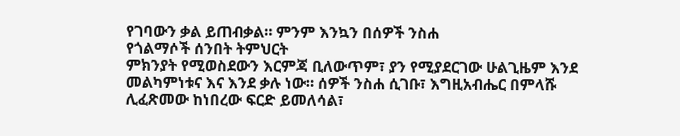የገባውን ቃል ይጠብቃል። ምንም እንኳን በሰዎች ንስሐ
የጎልማሶች ሰንበት ትምህርት
ምክንያት የሚወስደውን እርምጃ ቢለውጥም፣ ያን የሚያደርገው ሁልጊዜም እንደ
መልካምነቱና እና እንደ ቃሉ ነው። ሰዎች ንስሐ ሲገቡ፣ እግዚአብሔር በምላሹ
ሊፈጽመው ከነበረው ፍርድ ይመለሳል፣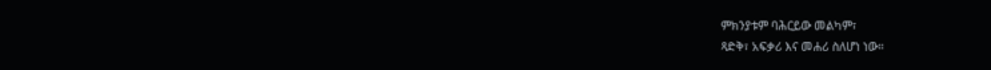ምክንያቱም ባሕርይው መልካም፣
ጻድቅ፣ አፍቃሪ እና መሐሪ ስለሆነ ነው።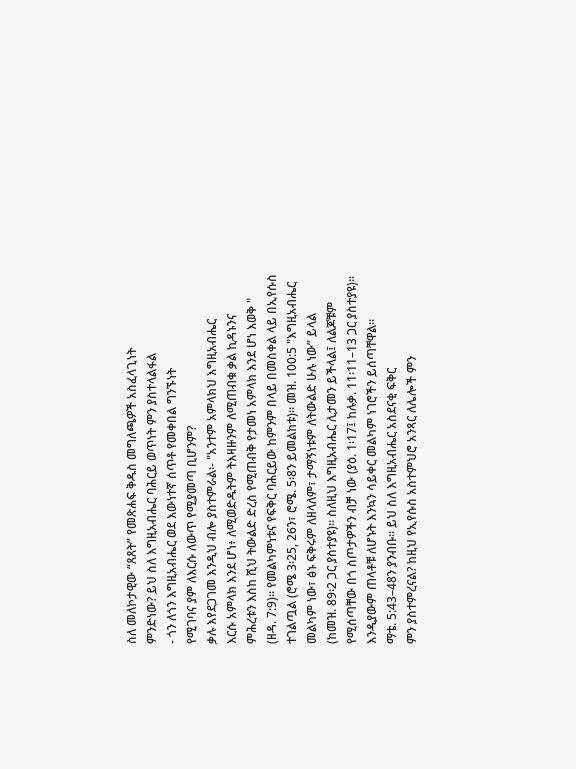ስለ መለኮታዊው “ጸጸት” የመጽሐፍ ቅዱስ መግለጫዎች አስፈላጊነት
ምንድነው? ይህ ስለ እግዚአብሔር ባሕርይ ወጥነት ምን ያስተላልፋል
- ጎን ለጎን እግዚአብሔር ወደ እውነተኛ ሰጥቶ የመቀበል ግንኙነት
የሚገባና ያም ለእርሱ ለውጥ የሚያመጣ ቢሆንም?
ቃሉ እየደጋገመ እንዲህ ብሎ ያስተምራል፡- "አንተም አምላክህ እግዚአብሔር
እርሱ አምላክ እንደ ሆነ፥ ለሚወድዱትም ትእዛዙንም ለሚጠብቁ ቃል ኪዳኑንና
ምሕረቱን እስከ ሺህ ትውልድ ድረስ የሚጠብቅ የታመነ አምላክ እንደ ሆነ እወቅ "
(ዘዳ. 7:9)። የመልካምነቱና የፍቅር ባሕርይው ከምንም በላይ በመስቀል ላይ በኢየሱስ
ተገልጧል (ሮሜ 3፡25, 26ን፣ ሮሜ. 5፡8ን ይመልከቱ)። መዝ. 100:5 "እግዚአብሔር
መልካም ነው፣ ፅኑ ፍቅሩም ለዘላለም፣ ታማኝነቱም ለትውልድ ሁሉ ነው” ይላል
(ከመዝ. 89፡2 ጋር ያስተያዩ)። ስለዚህ እግዚአብሔር ሊታመን ይችላል፤ ለልጆቹም
የሚሰጣቸው በጎ ስጦታዎችን ብቻ ነው (ያዕ. 1፡17፤ ከሉቃ. 11፡11–13 ጋር ያስተያዩ)።
እንዲያውም ጠላቶቹ ለሆኑት እንኳን ሳይቀር መልካም ነገሮችን ይሰጣቸዋል።
ማቴ. 5:43–48ን ያንብቡ። ይህ ስለ እግዚአብሔር አስደናቂ ፍቅር
ምን ያስተምረናል? ከዚህ የኢየሱስ አስተምህሮ አንጻር ለሌሎች ምን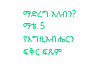ማድረግ አለብን?
ማቴ. 5 የእግዚአብሔርን ፍቅር ፍጹም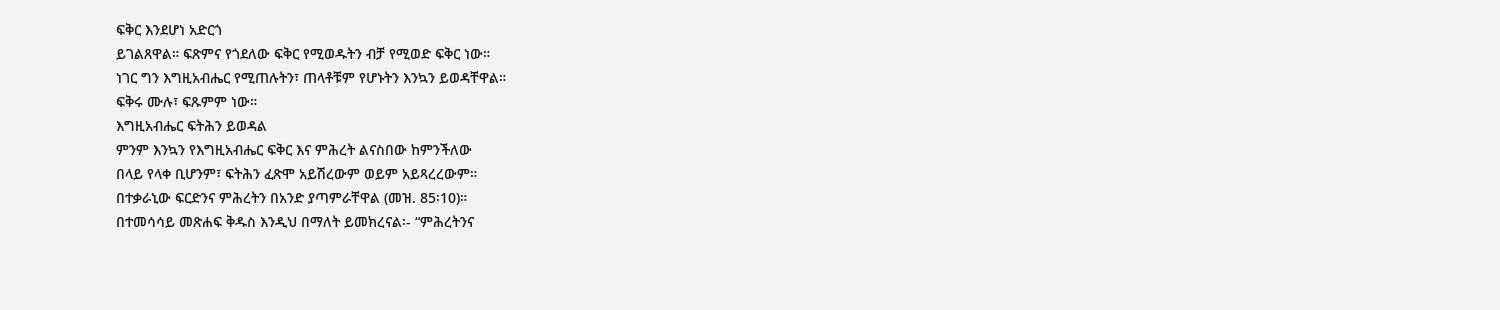ፍቅር እንደሆነ አድርጎ
ይገልጸዋል። ፍጽምና የጎደለው ፍቅር የሚወዱትን ብቻ የሚወድ ፍቅር ነው።
ነገር ግን እግዚአብሔር የሚጠሉትን፣ ጠላቶቹም የሆኑትን እንኳን ይወዳቸዋል።
ፍቅሩ ሙሉ፣ ፍጹምም ነው።
እግዚአብሔር ፍትሕን ይወዳል
ምንም እንኳን የእግዚአብሔር ፍቅር እና ምሕረት ልናስበው ከምንችለው
በላይ የላቀ ቢሆንም፣ ፍትሕን ፈጽሞ አይሽረውም ወይም አይጻረረውም።
በተቃራኒው ፍርድንና ምሕረትን በአንድ ያጣምራቸዋል (መዝ. 85፡10)።
በተመሳሳይ መጽሐፍ ቅዱስ እንዲህ በማለት ይመክረናል፡- “ምሕረትንና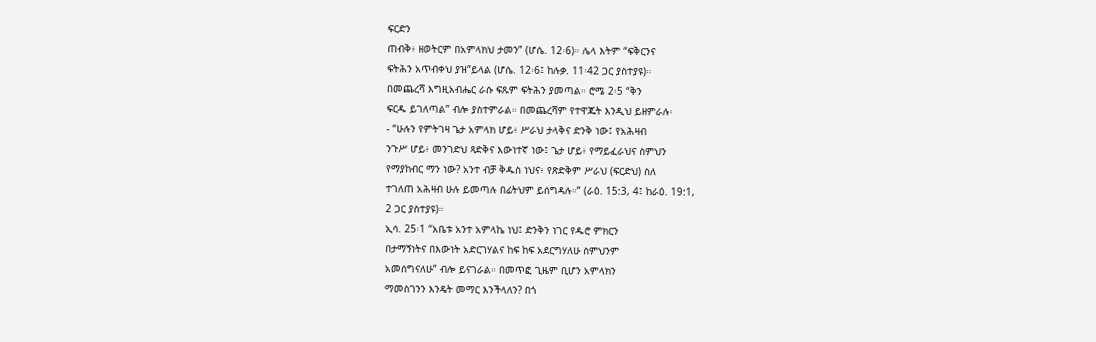ፍርድን
ጠብቅ፥ ዘወትርም በአምላክህ ታመን” (ሆሴ. 12፡6)። ሌላ እትም “ፍቅርንና
ፍትሕን አጥብቀህ ያዝ”ይላል (ሆሴ. 12፡6፤ ከሉቃ. 11፡42 ጋር ያስተያዩ)።
በመጨረሻ እግዚአብሔር ራሱ ፍጹም ፍትሕን ያመጣል። ሮሜ 2፡5 “ቅን
ፍርዱ ይገለጣል” ብሎ ያስተምራል። በመጨረሻም የተዋጁት እንዲህ ይዘምራሉ፡
- “ሁሉን የምትገዛ ጌታ አምላክ ሆይ፥ ሥራህ ታላቅና ድንቅ ነው፤ የአሕዛብ
ንጉሥ ሆይ፥ መንገድህ ጻድቅና እውነተኛ ነው፤ ጌታ ሆይ፥ የማይፈራህና ስምህን
የማያከብር ማን ነው? አንተ ብቻ ቅዱስ ነህና፥ የጽድቅም ሥራህ (ፍርድህ) ስለ
ተገለጠ አሕዛብ ሁሉ ይመጣሉ በፊትህም ይሰግዳሉ።” (ራዕ. 15:3, 4፤ ከራዕ. 19:1,
2 ጋር ያስተያዩ)።
ኢሳ. 25፡1 “አቤቱ አንተ አምላኬ ነህ፤ ድንቅን ነገር የዱሮ ምክርን
በታማኝነትና በእውነት አድርገሃልና ከፍ ከፍ አደርግሃለሁ ስምህንም
አመሰግናለሁ” ብሎ ይናገራል። በመጥፎ ጊዜም ቢሆን አምላክን
ማመስገንን እንዴት መማር እንችላለን? በጎ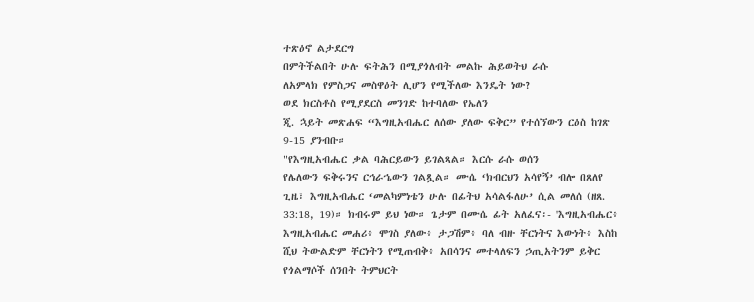ተጽዕኖ ልታደርግ
በምትችልበት ሁሉ ፍትሕን በሚያጎለብት መልኩ ሕይወትህ ራሱ
ለአምላክ የምስጋና መስዋዕት ሊሆን የሚችለው እንዴት ነው?
ወደ ክርስቶስ የሚያደርስ መንገድ ከተባለው የኤለን
ጂ. ኋይት መጽሐፍ “እግዚአብሔር ለሰው ያለው ፍቅር” የተሰኘውን ርዕስ ከገጽ
9-15 ያንብቡ።
"የእግዚአብሔር ቃል ባሕርይውን ይገልጻል። እርሱ ራሱ ወሰን
የሌለውን ፍቅሩንና ርኅራኄውን ገልጿል። ሙሴ ‘ክብርህን አሳየኝ’ ብሎ በጸለየ
ጊዜ፣ እግዚአብሔር ‘መልካምነቴን ሁሉ በፊትህ አሳልፋለሁ’ ሲል መለሰ (ዘጸ.
33:18, 19)። ክብሩም ይህ ነው። ጌታም በሙሴ ፊት አለፈና፡- 'እግዚአብሔር፥
እግዚአብሔር መሐሪ፥ ሞገስ ያለው፥ ታጋሽም፥ ባለ ብዙ ቸርነትና እውነት፥ እስከ
ሺህ ትውልድም ቸርነትን የሚጠብቅ፥ አበሳንና መተላለፍን ኃጢአትንም ይቅር
የጎልማሶች ሰንበት ትምህርት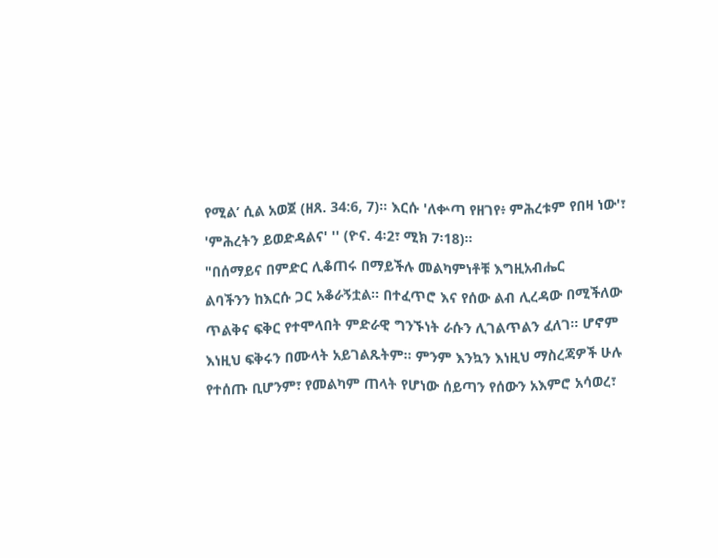የሚል’ ሲል አወጀ (ዘጸ. 34:6, 7)። እርሱ 'ለቍጣ የዘገየ፥ ምሕረቱም የበዛ ነው'፣
'ምሕረትን ይወድዳልና' '' (ዮና. 4፡2፣ ሚክ 7፡18)።
"በሰማይና በምድር ሊቆጠሩ በማይችሉ መልካምነቶቹ እግዚአብሔር
ልባችንን ከእርሱ ጋር አቆራኝቷል። በተፈጥሮ እና የሰው ልብ ሊረዳው በሚችለው
ጥልቅና ፍቅር የተሞላበት ምድራዊ ግንኙነት ራሱን ሊገልጥልን ፈለገ። ሆኖም
እነዚህ ፍቅሩን በሙላት አይገልጹትም። ምንም እንኳን እነዚህ ማስረጃዎች ሁሉ
የተሰጡ ቢሆንም፣ የመልካም ጠላት የሆነው ሰይጣን የሰውን አእምሮ አሳወረ፣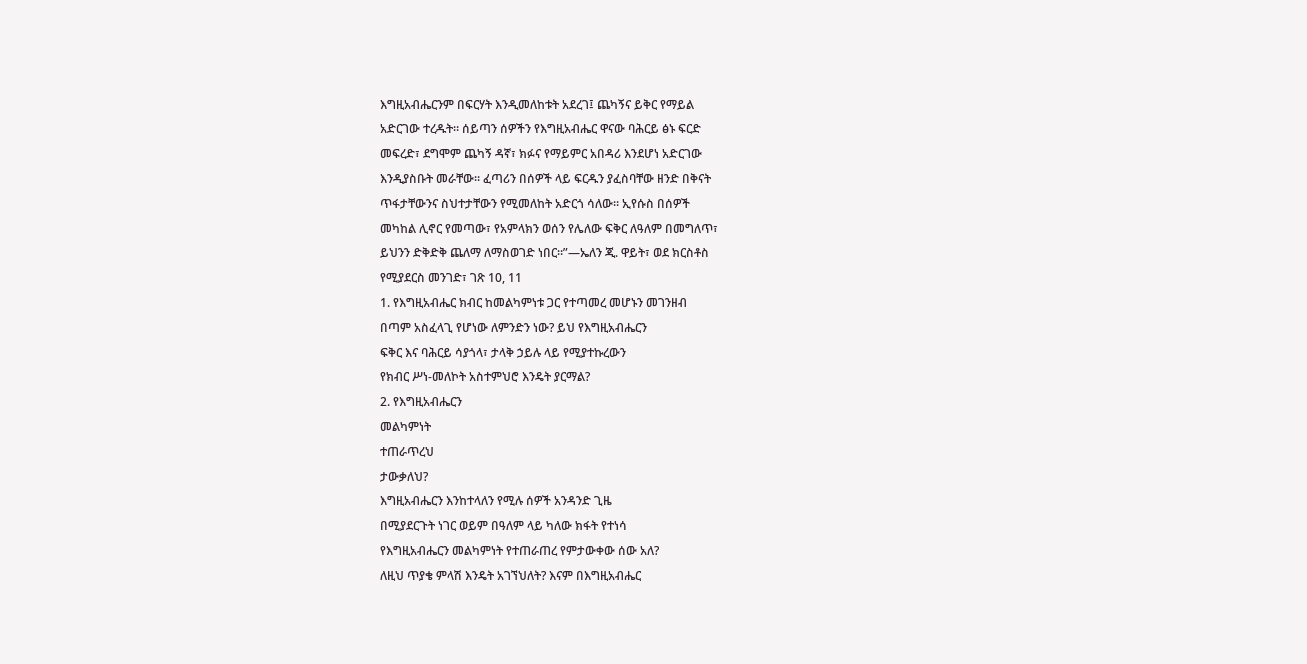እግዚአብሔርንም በፍርሃት እንዲመለከቱት አደረገ፤ ጨካኝና ይቅር የማይል
አድርገው ተረዱት። ሰይጣን ሰዎችን የእግዚአብሔር ዋናው ባሕርይ ፅኑ ፍርድ
መፍረድ፣ ደግሞም ጨካኝ ዳኛ፣ ክፉና የማይምር አበዳሪ እንደሆነ አድርገው
እንዲያስቡት መራቸው። ፈጣሪን በሰዎች ላይ ፍርዱን ያፈስባቸው ዘንድ በቅናት
ጥፋታቸውንና ስህተታቸውን የሚመለከት አድርጎ ሳለው። ኢየሱስ በሰዎች
መካከል ሊኖር የመጣው፣ የአምላክን ወሰን የሌለው ፍቅር ለዓለም በመግለጥ፣
ይህንን ድቅድቅ ጨለማ ለማስወገድ ነበር።”—ኤለን ጂ. ዋይት፣ ወደ ክርስቶስ
የሚያደርስ መንገድ፣ ገጽ 10, 11
1. የእግዚአብሔር ክብር ከመልካምነቱ ጋር የተጣመረ መሆኑን መገንዘብ
በጣም አስፈላጊ የሆነው ለምንድን ነው? ይህ የእግዚአብሔርን
ፍቅር እና ባሕርይ ሳያጎላ፣ ታላቅ ኃይሉ ላይ የሚያተኩረውን
የክብር ሥነ-መለኮት አስተምህሮ እንዴት ያርማል?
2. የእግዚአብሔርን
መልካምነት
ተጠራጥረህ
ታውቃለህ?
እግዚአብሔርን እንከተላለን የሚሉ ሰዎች አንዳንድ ጊዜ
በሚያደርጉት ነገር ወይም በዓለም ላይ ካለው ክፋት የተነሳ
የእግዚአብሔርን መልካምነት የተጠራጠረ የምታውቀው ሰው አለ?
ለዚህ ጥያቄ ምላሽ እንዴት አገኘህለት? እናም በእግዚአብሔር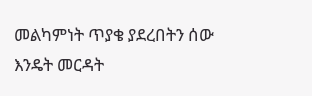መልካምነት ጥያቄ ያደረበትን ሰው እንዴት መርዳት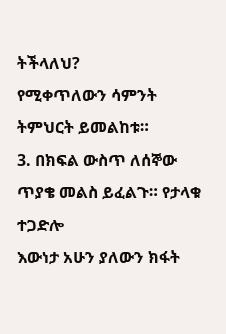ትችላለህ?
የሚቀጥለውን ሳምንት ትምህርት ይመልከቱ።
3. በክፍል ውስጥ ለሰኞው ጥያቄ መልስ ይፈልጉ። የታላቁ ተጋድሎ
እውነታ አሁን ያለውን ክፋት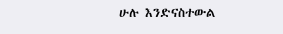ሁሉ እንድናስተውል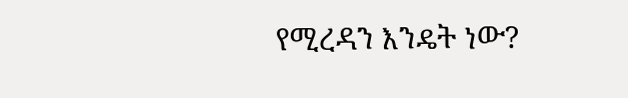የሚረዳን እንዴት ነው?